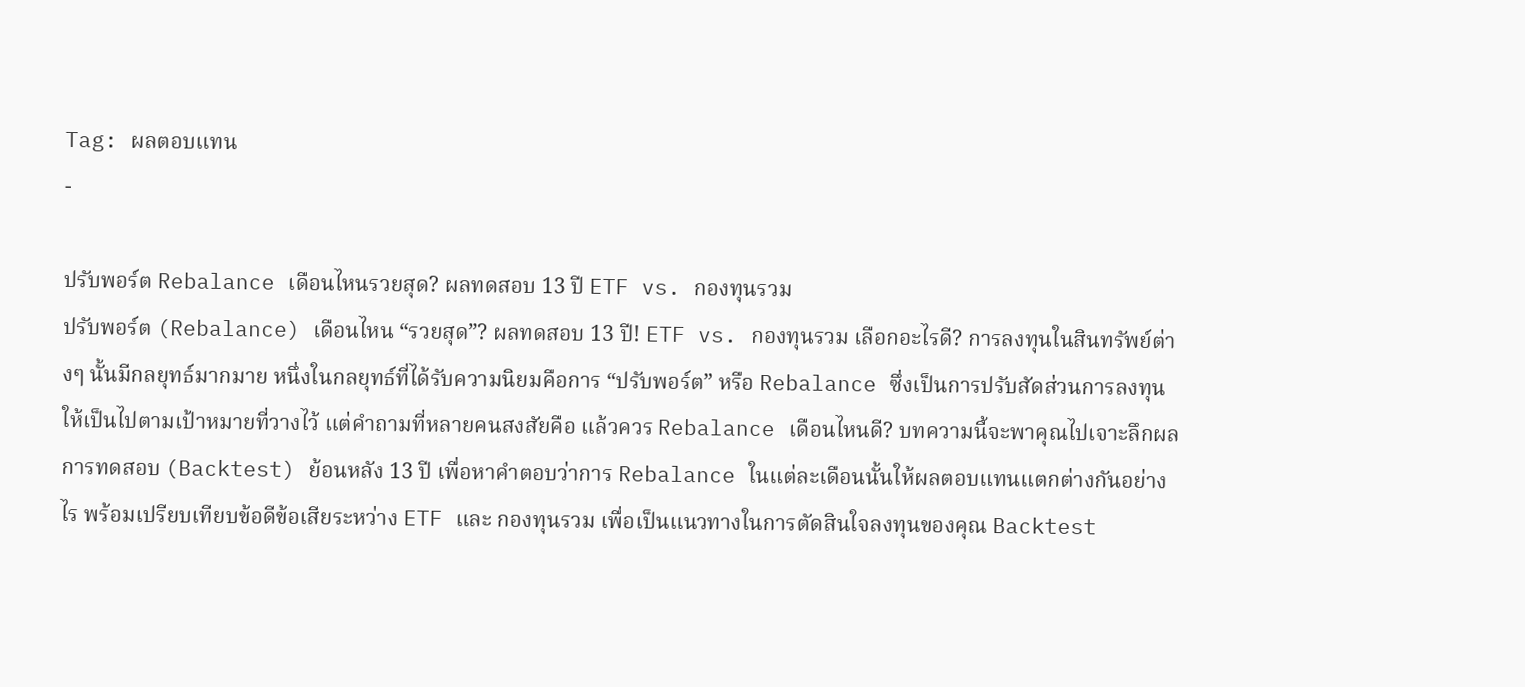Tag: ผลตอบแทน
-

ปรับพอร์ต Rebalance เดือนไหนรวยสุด? ผลทดสอบ 13 ปี ETF vs. กองทุนรวม
ปรับพอร์ต (Rebalance) เดือนไหน “รวยสุด”? ผลทดสอบ 13 ปี! ETF vs. กองทุนรวม เลือกอะไรดี? การลงทุนในสินทรัพย์ต่างๆ นั้นมีกลยุทธ์มากมาย หนึ่งในกลยุทธ์ที่ได้รับความนิยมคือการ “ปรับพอร์ต” หรือ Rebalance ซึ่งเป็นการปรับสัดส่วนการลงทุนให้เป็นไปตามเป้าหมายที่วางไว้ แต่คำถามที่หลายคนสงสัยคือ แล้วควร Rebalance เดือนไหนดี? บทความนี้จะพาคุณไปเจาะลึกผลการทดสอบ (Backtest) ย้อนหลัง 13 ปี เพื่อหาคำตอบว่าการ Rebalance ในแต่ละเดือนนั้นให้ผลตอบแทนแตกต่างกันอย่างไร พร้อมเปรียบเทียบข้อดีข้อเสียระหว่าง ETF และ กองทุนรวม เพื่อเป็นแนวทางในการตัดสินใจลงทุนของคุณ Backtest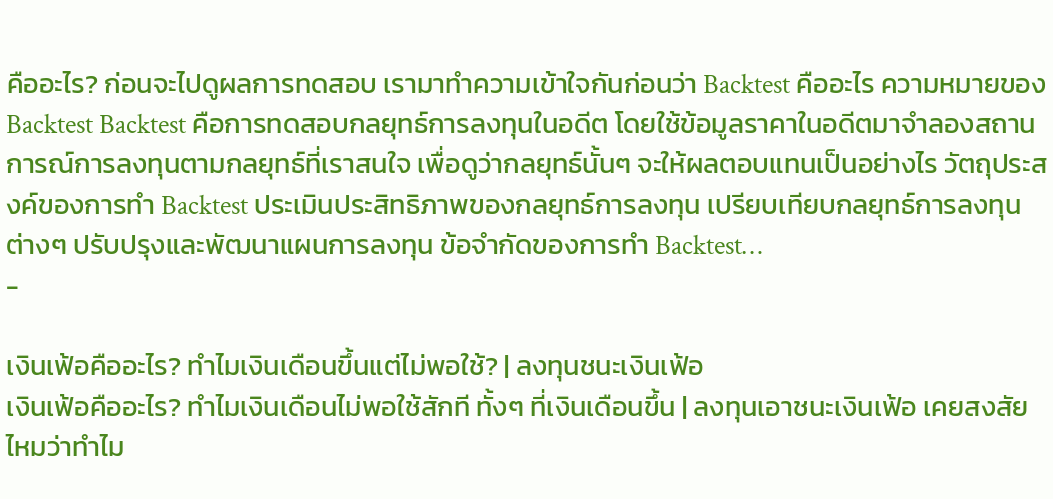คืออะไร? ก่อนจะไปดูผลการทดสอบ เรามาทำความเข้าใจกันก่อนว่า Backtest คืออะไร ความหมายของ Backtest Backtest คือการทดสอบกลยุทธ์การลงทุนในอดีต โดยใช้ข้อมูลราคาในอดีตมาจำลองสถานการณ์การลงทุนตามกลยุทธ์ที่เราสนใจ เพื่อดูว่ากลยุทธ์นั้นๆ จะให้ผลตอบแทนเป็นอย่างไร วัตถุประสงค์ของการทำ Backtest ประเมินประสิทธิภาพของกลยุทธ์การลงทุน เปรียบเทียบกลยุทธ์การลงทุนต่างๆ ปรับปรุงและพัฒนาแผนการลงทุน ข้อจำกัดของการทำ Backtest…
-

เงินเฟ้อคืออะไร? ทำไมเงินเดือนขึ้นแต่ไม่พอใช้? | ลงทุนชนะเงินเฟ้อ
เงินเฟ้อคืออะไร? ทำไมเงินเดือนไม่พอใช้สักที ทั้งๆ ที่เงินเดือนขึ้น | ลงทุนเอาชนะเงินเฟ้อ เคยสงสัยไหมว่าทำไม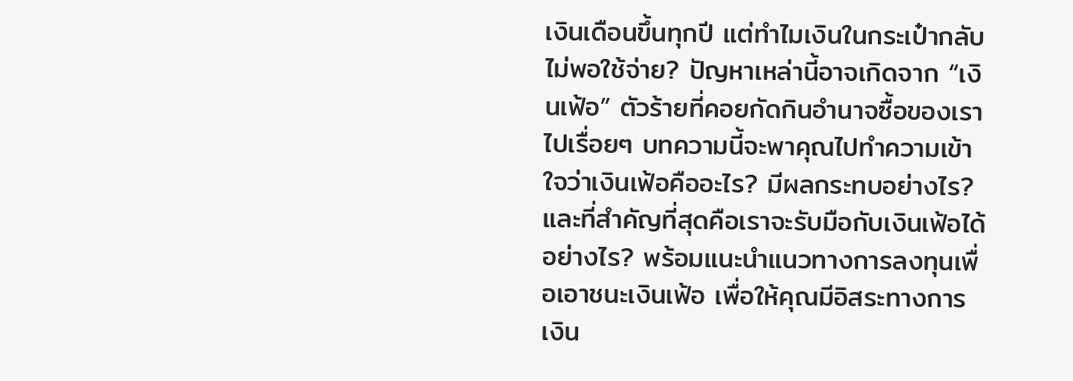เงินเดือนขึ้นทุกปี แต่ทำไมเงินในกระเป๋ากลับไม่พอใช้จ่าย? ปัญหาเหล่านี้อาจเกิดจาก “เงินเฟ้อ” ตัวร้ายที่คอยกัดกินอำนาจซื้อของเราไปเรื่อยๆ บทความนี้จะพาคุณไปทำความเข้าใจว่าเงินเฟ้อคืออะไร? มีผลกระทบอย่างไร? และที่สำคัญที่สุดคือเราจะรับมือกับเงินเฟ้อได้อย่างไร? พร้อมแนะนำแนวทางการลงทุนเพื่อเอาชนะเงินเฟ้อ เพื่อให้คุณมีอิสระทางการเงิน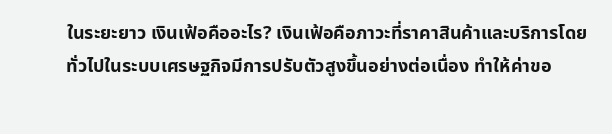ในระยะยาว เงินเฟ้อคืออะไร? เงินเฟ้อคือภาวะที่ราคาสินค้าและบริการโดยทั่วไปในระบบเศรษฐกิจมีการปรับตัวสูงขึ้นอย่างต่อเนื่อง ทำให้ค่าขอ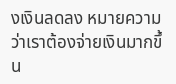งเงินลดลง หมายความว่าเราต้องจ่ายเงินมากขึ้น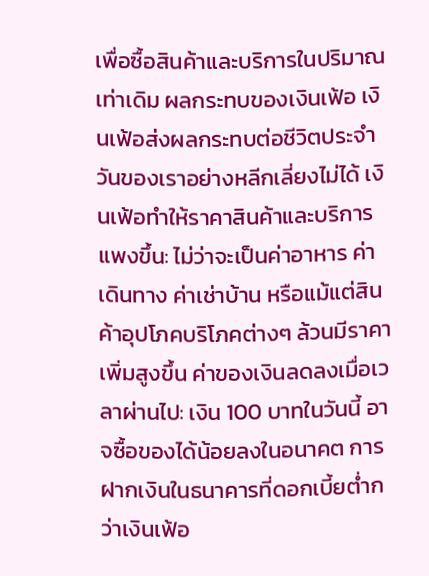เพื่อซื้อสินค้าและบริการในปริมาณเท่าเดิม ผลกระทบของเงินเฟ้อ เงินเฟ้อส่งผลกระทบต่อชีวิตประจำวันของเราอย่างหลีกเลี่ยงไม่ได้ เงินเฟ้อทำให้ราคาสินค้าและบริการแพงขึ้น: ไม่ว่าจะเป็นค่าอาหาร ค่าเดินทาง ค่าเช่าบ้าน หรือแม้แต่สินค้าอุปโภคบริโภคต่างๆ ล้วนมีราคาเพิ่มสูงขึ้น ค่าของเงินลดลงเมื่อเวลาผ่านไป: เงิน 100 บาทในวันนี้ อาจซื้อของได้น้อยลงในอนาคต การฝากเงินในธนาคารที่ดอกเบี้ยต่ำกว่าเงินเฟ้อ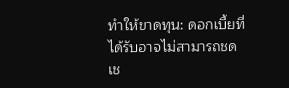ทำให้ขาดทุน: ดอกเบี้ยที่ได้รับอาจไม่สามารถชดเช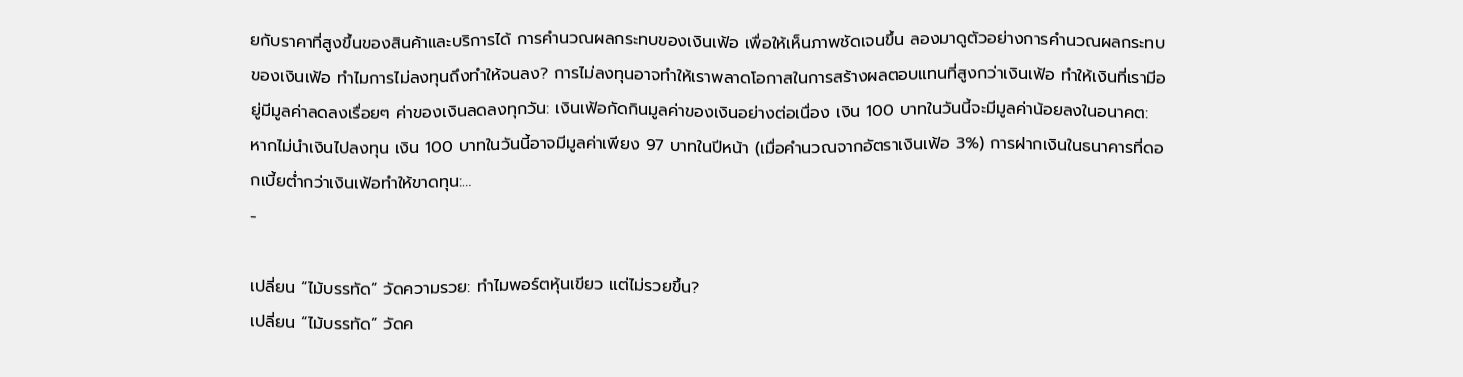ยกับราคาที่สูงขึ้นของสินค้าและบริการได้ การคำนวณผลกระทบของเงินเฟ้อ เพื่อให้เห็นภาพชัดเจนขึ้น ลองมาดูตัวอย่างการคำนวณผลกระทบของเงินเฟ้อ ทำไมการไม่ลงทุนถึงทำให้จนลง? การไม่ลงทุนอาจทำให้เราพลาดโอกาสในการสร้างผลตอบแทนที่สูงกว่าเงินเฟ้อ ทำให้เงินที่เรามีอยู่มีมูลค่าลดลงเรื่อยๆ ค่าของเงินลดลงทุกวัน: เงินเฟ้อกัดกินมูลค่าของเงินอย่างต่อเนื่อง เงิน 100 บาทในวันนี้จะมีมูลค่าน้อยลงในอนาคต: หากไม่นำเงินไปลงทุน เงิน 100 บาทในวันนี้อาจมีมูลค่าเพียง 97 บาทในปีหน้า (เมื่อคำนวณจากอัตราเงินเฟ้อ 3%) การฝากเงินในธนาคารที่ดอกเบี้ยต่ำกว่าเงินเฟ้อทำให้ขาดทุน:…
-

เปลี่ยน “ไม้บรรทัด” วัดความรวย: ทำไมพอร์ตหุ้นเขียว แต่ไม่รวยขึ้น?
เปลี่ยน “ไม้บรรทัด” วัดค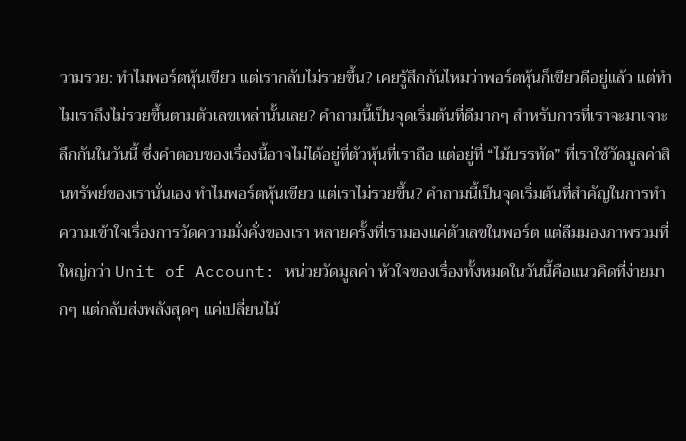วามรวย: ทำไมพอร์ตหุ้นเขียว แต่เรากลับไม่รวยขึ้น? เคยรู้สึกกันไหมว่าพอร์ตหุ้นก็เขียวดีอยู่แล้ว แต่ทำไมเราถึงไม่รวยขึ้นตามตัวเลขเหล่านั้นเลย? คำถามนี้เป็นจุดเริ่มต้นที่ดีมากๆ สำหรับการที่เราจะมาเจาะลึกกันในวันนี้ ซึ่งคำตอบของเรื่องนี้อาจไม่ได้อยู่ที่ตัวหุ้นที่เราถือ แต่อยู่ที่ “ไม้บรรทัด” ที่เราใช้วัดมูลค่าสินทรัพย์ของเรานั่นเอง ทำไมพอร์ตหุ้นเขียว แต่เราไม่รวยขึ้น? คำถามนี้เป็นจุดเริ่มต้นที่สำคัญในการทำความเข้าใจเรื่องการวัดความมั่งคั่งของเรา หลายครั้งที่เรามองแค่ตัวเลขในพอร์ต แต่ลืมมองภาพรวมที่ใหญ่กว่า Unit of Account: หน่วยวัดมูลค่า หัวใจของเรื่องทั้งหมดในวันนี้คือแนวคิดที่ง่ายมากๆ แต่กลับส่งพลังสุดๆ แค่เปลี่ยนไม้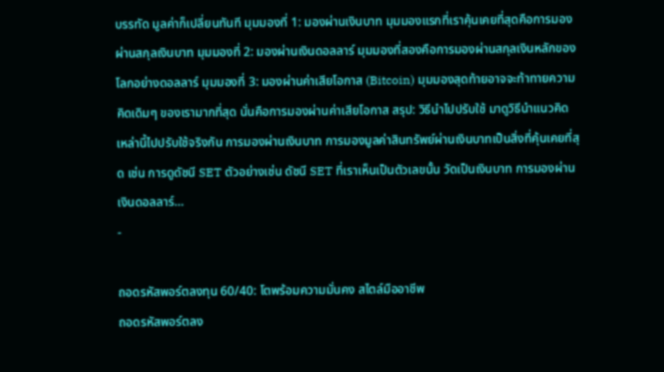บรรทัด มูลค่าก็เปลี่ยนทันที มุมมองที่ 1: มองผ่านเงินบาท มุมมองแรกที่เราคุ้นเคยที่สุดคือการมองผ่านสกุลเงินบาท มุมมองที่ 2: มองผ่านเงินดอลลาร์ มุมมองที่สองคือการมองผ่านสกุลเงินหลักของโลกอย่างดอลลาร์ มุมมองที่ 3: มองผ่านค่าเสียโอกาส (Bitcoin) มุมมองสุดท้ายอาจจะท้าทายความคิดเดิมๆ ของเรามากที่สุด นั่นคือการมองผ่านค่าเสียโอกาส สรุป: วิธีนำไปปรับใช้ มาดูวิธีนำแนวคิดเหล่านี้ไปปรับใช้จริงกัน การมองผ่านเงินบาท การมองมูลค่าสินทรัพย์ผ่านเงินบาทเป็นสิ่งที่คุ้นเคยที่สุด เช่น การดูดัชนี SET ตัวอย่างเช่น ดัชนี SET ที่เราเห็นเป็นตัวเลขนั้น วัดเป็นเงินบาท การมองผ่านเงินดอลลาร์…
-

ถอดรหัสพอร์ตลงทุน 60/40: โตพร้อมความมั่นคง สไตล์มืออาชีพ
ถอดรหัสพอร์ตลง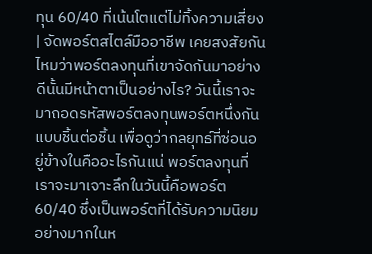ทุน 60/40 ที่เน้นโตแต่ไม่ทิ้งความเสี่ยง | จัดพอร์ตสไตล์มืออาชีพ เคยสงสัยกันไหมว่าพอร์ตลงทุนที่เขาจัดกันมาอย่างดีนั้นมีหน้าตาเป็นอย่างไร? วันนี้เราจะมาถอดรหัสพอร์ตลงทุนพอร์ตหนึ่งกันแบบชิ้นต่อชิ้น เพื่อดูว่ากลยุทธ์ที่ซ่อนอยู่ข้างในคืออะไรกันแน่ พอร์ตลงทุนที่เราจะมาเจาะลึกในวันนี้คือพอร์ต 60/40 ซึ่งเป็นพอร์ตที่ได้รับความนิยมอย่างมากในห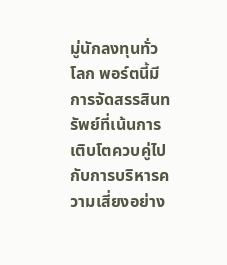มู่นักลงทุนทั่วโลก พอร์ตนี้มีการจัดสรรสินทรัพย์ที่เน้นการเติบโตควบคู่ไปกับการบริหารความเสี่ยงอย่าง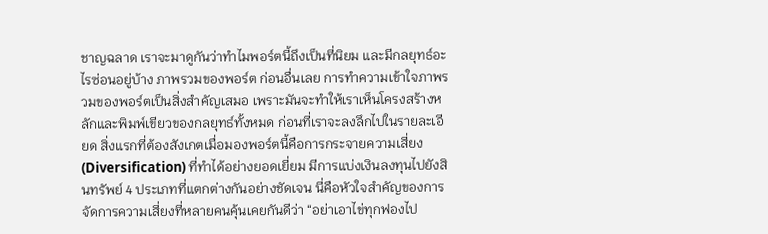ชาญฉลาด เราจะมาดูกันว่าทำไมพอร์ตนี้ถึงเป็นที่นิยม และมีกลยุทธ์อะไรซ่อนอยู่บ้าง ภาพรวมของพอร์ต ก่อนอื่นเลย การทำความเข้าใจภาพรวมของพอร์ตเป็นสิ่งสำคัญเสมอ เพราะมันจะทำให้เราเห็นโครงสร้างหลักและพิมพ์เขียวของกลยุทธ์ทั้งหมด ก่อนที่เราจะลงลึกไปในรายละเอียด สิ่งแรกที่ต้องสังเกตเมื่อมองพอร์ตนี้คือการกระจายความเสี่ยง (Diversification) ที่ทำได้อย่างยอดเยี่ยม มีการแบ่งเงินลงทุนไปยังสินทรัพย์ 4 ประเภทที่แตกต่างกันอย่างชัดเจน นี่คือหัวใจสำคัญของการจัดการความเสี่ยงที่หลายคนคุ้นเคยกันดีว่า “อย่าเอาไข่ทุกฟองไป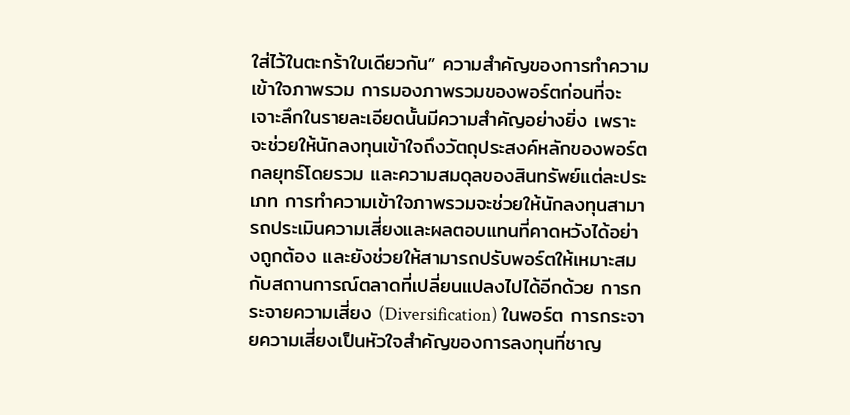ใส่ไว้ในตะกร้าใบเดียวกัน” ความสำคัญของการทำความเข้าใจภาพรวม การมองภาพรวมของพอร์ตก่อนที่จะเจาะลึกในรายละเอียดนั้นมีความสำคัญอย่างยิ่ง เพราะจะช่วยให้นักลงทุนเข้าใจถึงวัตถุประสงค์หลักของพอร์ต กลยุทธ์โดยรวม และความสมดุลของสินทรัพย์แต่ละประเภท การทำความเข้าใจภาพรวมจะช่วยให้นักลงทุนสามารถประเมินความเสี่ยงและผลตอบแทนที่คาดหวังได้อย่างถูกต้อง และยังช่วยให้สามารถปรับพอร์ตให้เหมาะสมกับสถานการณ์ตลาดที่เปลี่ยนแปลงไปได้อีกด้วย การกระจายความเสี่ยง (Diversification) ในพอร์ต การกระจายความเสี่ยงเป็นหัวใจสำคัญของการลงทุนที่ชาญ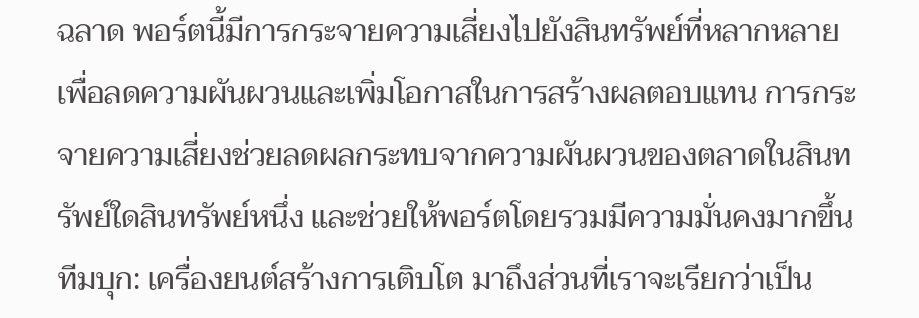ฉลาด พอร์ตนี้มีการกระจายความเสี่ยงไปยังสินทรัพย์ที่หลากหลาย เพื่อลดความผันผวนและเพิ่มโอกาสในการสร้างผลตอบแทน การกระจายความเสี่ยงช่วยลดผลกระทบจากความผันผวนของตลาดในสินทรัพย์ใดสินทรัพย์หนึ่ง และช่วยให้พอร์ตโดยรวมมีความมั่นคงมากขึ้น ทีมบุก: เครื่องยนต์สร้างการเติบโต มาถึงส่วนที่เราจะเรียกว่าเป็น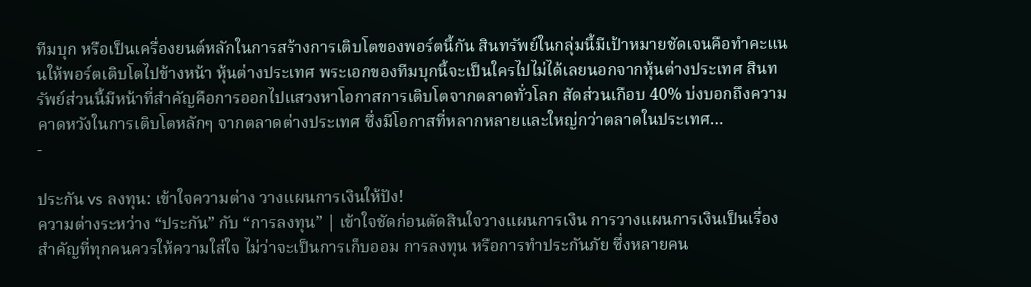ทีมบุก หรือเป็นเครื่องยนต์หลักในการสร้างการเติบโตของพอร์ตนี้กัน สินทรัพย์ในกลุ่มนี้มีเป้าหมายชัดเจนคือทำคะแนนให้พอร์ตเติบโตไปข้างหน้า หุ้นต่างประเทศ พระเอกของทีมบุกนี้จะเป็นใครไปไม่ได้เลยนอกจากหุ้นต่างประเทศ สินทรัพย์ส่วนนี้มีหน้าที่สำคัญคือการออกไปแสวงหาโอกาสการเติบโตจากตลาดทั่วโลก สัดส่วนเกือบ 40% บ่งบอกถึงความคาดหวังในการเติบโตหลักๆ จากตลาดต่างประเทศ ซึ่งมีโอกาสที่หลากหลายและใหญ่กว่าตลาดในประเทศ…
-

ประกัน vs ลงทุน: เข้าใจความต่าง วางแผนการเงินให้ปัง!
ความต่างระหว่าง “ประกัน” กับ “การลงทุน” | เข้าใจชัดก่อนตัดสินใจวางแผนการเงิน การวางแผนการเงินเป็นเรื่องสำคัญที่ทุกคนควรให้ความใส่ใจ ไม่ว่าจะเป็นการเก็บออม การลงทุน หรือการทำประกันภัย ซึ่งหลายคน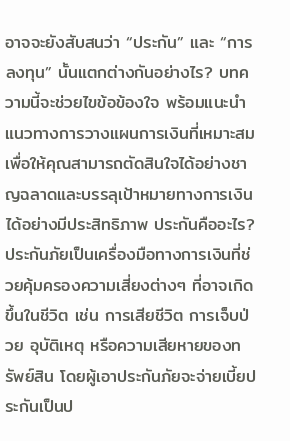อาจจะยังสับสนว่า “ประกัน” และ “การลงทุน” นั้นแตกต่างกันอย่างไร? บทความนี้จะช่วยไขข้อข้องใจ พร้อมแนะนำแนวทางการวางแผนการเงินที่เหมาะสม เพื่อให้คุณสามารถตัดสินใจได้อย่างชาญฉลาดและบรรลุเป้าหมายทางการเงินได้อย่างมีประสิทธิภาพ ประกันคืออะไร? ประกันภัยเป็นเครื่องมือทางการเงินที่ช่วยคุ้มครองความเสี่ยงต่างๆ ที่อาจเกิดขึ้นในชีวิต เช่น การเสียชีวิต การเจ็บป่วย อุบัติเหตุ หรือความเสียหายของทรัพย์สิน โดยผู้เอาประกันภัยจะจ่ายเบี้ยประกันเป็นป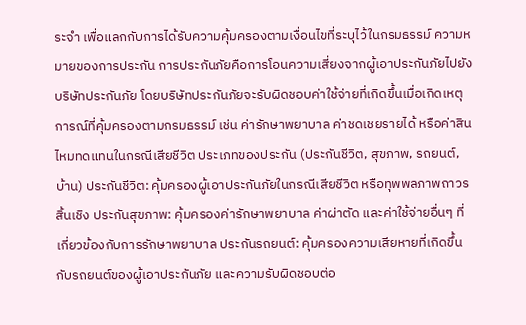ระจำ เพื่อแลกกับการได้รับความคุ้มครองตามเงื่อนไขที่ระบุไว้ในกรมธรรม์ ความหมายของการประกัน การประกันภัยคือการโอนความเสี่ยงจากผู้เอาประกันภัยไปยังบริษัทประกันภัย โดยบริษัทประกันภัยจะรับผิดชอบค่าใช้จ่ายที่เกิดขึ้นเมื่อเกิดเหตุการณ์ที่คุ้มครองตามกรมธรรม์ เช่น ค่ารักษาพยาบาล ค่าชดเชยรายได้ หรือค่าสินไหมทดแทนในกรณีเสียชีวิต ประเภทของประกัน (ประกันชีวิต, สุขภาพ, รถยนต์, บ้าน) ประกันชีวิต: คุ้มครองผู้เอาประกันภัยในกรณีเสียชีวิต หรือทุพพลภาพถาวรสิ้นเชิง ประกันสุขภาพ: คุ้มครองค่ารักษาพยาบาล ค่าผ่าตัด และค่าใช้จ่ายอื่นๆ ที่เกี่ยวข้องกับการรักษาพยาบาล ประกันรถยนต์: คุ้มครองความเสียหายที่เกิดขึ้นกับรถยนต์ของผู้เอาประกันภัย และความรับผิดชอบต่อ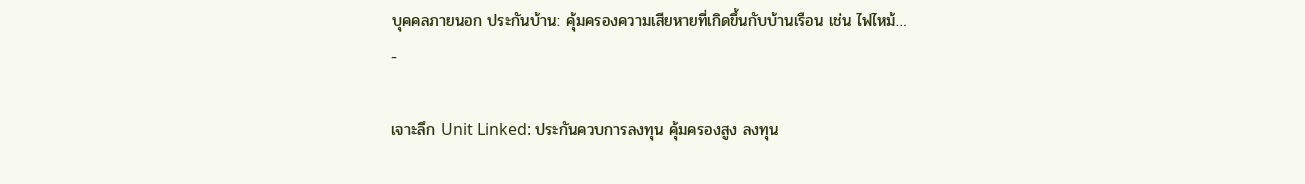บุคคลภายนอก ประกันบ้าน: คุ้มครองความเสียหายที่เกิดขึ้นกับบ้านเรือน เช่น ไฟไหม้…
-

เจาะลึก Unit Linked: ประกันควบการลงทุน คุ้มครองสูง ลงทุน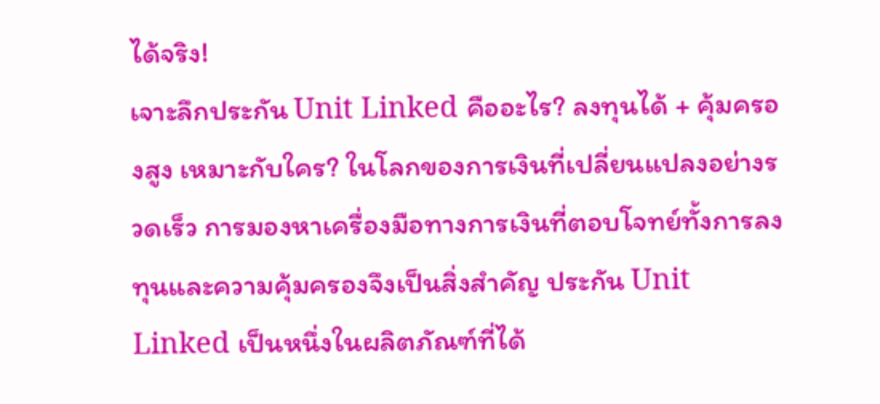ได้จริง!
เจาะลึกประกัน Unit Linked คืออะไร? ลงทุนได้ + คุ้มครองสูง เหมาะกับใคร? ในโลกของการเงินที่เปลี่ยนแปลงอย่างรวดเร็ว การมองหาเครื่องมือทางการเงินที่ตอบโจทย์ทั้งการลงทุนและความคุ้มครองจึงเป็นสิ่งสำคัญ ประกัน Unit Linked เป็นหนึ่งในผลิตภัณฑ์ที่ได้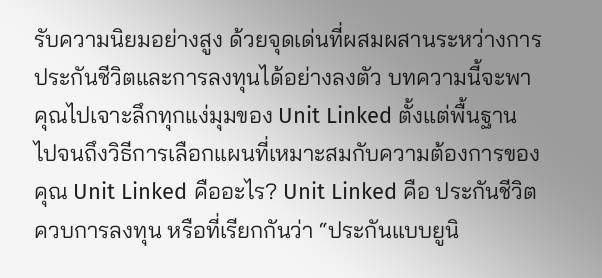รับความนิยมอย่างสูง ด้วยจุดเด่นที่ผสมผสานระหว่างการประกันชีวิตและการลงทุนได้อย่างลงตัว บทความนี้จะพาคุณไปเจาะลึกทุกแง่มุมของ Unit Linked ตั้งแต่พื้นฐาน ไปจนถึงวิธีการเลือกแผนที่เหมาะสมกับความต้องการของคุณ Unit Linked คืออะไร? Unit Linked คือ ประกันชีวิตควบการลงทุน หรือที่เรียกกันว่า “ประกันแบบยูนิ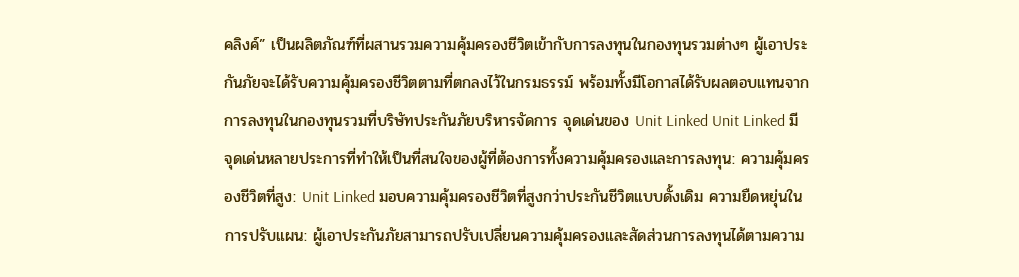คลิงค์” เป็นผลิตภัณฑ์ที่ผสานรวมความคุ้มครองชีวิตเข้ากับการลงทุนในกองทุนรวมต่างๆ ผู้เอาประกันภัยจะได้รับความคุ้มครองชีวิตตามที่ตกลงไว้ในกรมธรรม์ พร้อมทั้งมีโอกาสได้รับผลตอบแทนจากการลงทุนในกองทุนรวมที่บริษัทประกันภัยบริหารจัดการ จุดเด่นของ Unit Linked Unit Linked มีจุดเด่นหลายประการที่ทำให้เป็นที่สนใจของผู้ที่ต้องการทั้งความคุ้มครองและการลงทุน: ความคุ้มครองชีวิตที่สูง: Unit Linked มอบความคุ้มครองชีวิตที่สูงกว่าประกันชีวิตแบบดั้งเดิม ความยืดหยุ่นในการปรับแผน: ผู้เอาประกันภัยสามารถปรับเปลี่ยนความคุ้มครองและสัดส่วนการลงทุนได้ตามความ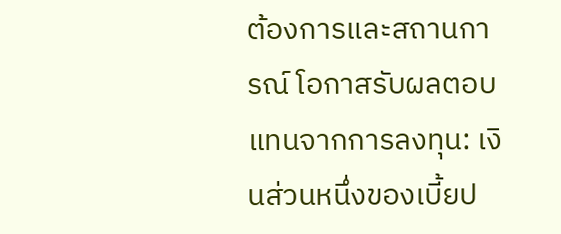ต้องการและสถานการณ์ โอกาสรับผลตอบแทนจากการลงทุน: เงินส่วนหนึ่งของเบี้ยป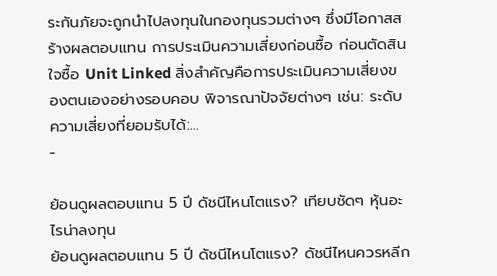ระกันภัยจะถูกนำไปลงทุนในกองทุนรวมต่างๆ ซึ่งมีโอกาสสร้างผลตอบแทน การประเมินความเสี่ยงก่อนซื้อ ก่อนตัดสินใจซื้อ Unit Linked สิ่งสำคัญคือการประเมินความเสี่ยงของตนเองอย่างรอบคอบ พิจารณาปัจจัยต่างๆ เช่น: ระดับความเสี่ยงที่ยอมรับได้:…
-

ย้อนดูผลตอบแทน 5 ปี ดัชนีไหนโตแรง? เทียบชัดๆ หุ้นอะไรน่าลงทุน
ย้อนดูผลตอบแทน 5 ปี ดัชนีไหนโตแรง? ดัชนีไหนควรหลีก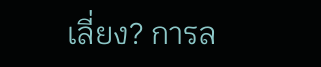เลี่ยง? การล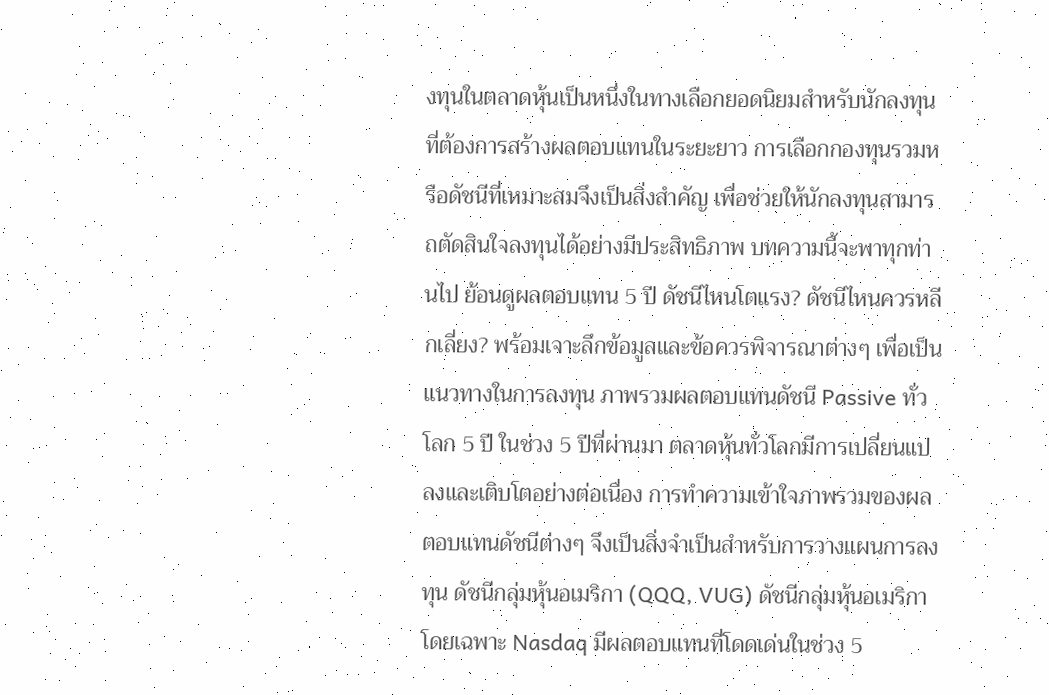งทุนในตลาดหุ้นเป็นหนึ่งในทางเลือกยอดนิยมสำหรับนักลงทุนที่ต้องการสร้างผลตอบแทนในระยะยาว การเลือกกองทุนรวมหรือดัชนีที่เหมาะสมจึงเป็นสิ่งสำคัญ เพื่อช่วยให้นักลงทุนสามารถตัดสินใจลงทุนได้อย่างมีประสิทธิภาพ บทความนี้จะพาทุกท่านไป ย้อนดูผลตอบแทน 5 ปี ดัชนีไหนโตแรง? ดัชนีไหนควรหลีกเลี่ยง? พร้อมเจาะลึกข้อมูลและข้อควรพิจารณาต่างๆ เพื่อเป็นแนวทางในการลงทุน ภาพรวมผลตอบแทนดัชนี Passive ทั่วโลก 5 ปี ในช่วง 5 ปีที่ผ่านมา ตลาดหุ้นทั่วโลกมีการเปลี่ยนแปลงและเติบโตอย่างต่อเนื่อง การทำความเข้าใจภาพรวมของผลตอบแทนดัชนีต่างๆ จึงเป็นสิ่งจำเป็นสำหรับการวางแผนการลงทุน ดัชนีกลุ่มหุ้นอเมริกา (QQQ, VUG) ดัชนีกลุ่มหุ้นอเมริกา โดยเฉพาะ Nasdaq มีผลตอบแทนที่โดดเด่นในช่วง 5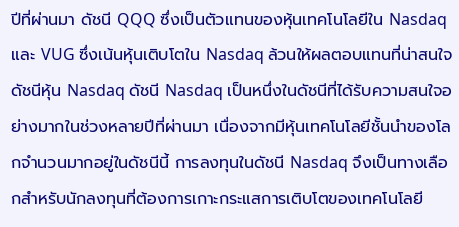ปีที่ผ่านมา ดัชนี QQQ ซึ่งเป็นตัวแทนของหุ้นเทคโนโลยีใน Nasdaq และ VUG ซึ่งเน้นหุ้นเติบโตใน Nasdaq ล้วนให้ผลตอบแทนที่น่าสนใจ ดัชนีหุ้น Nasdaq ดัชนี Nasdaq เป็นหนึ่งในดัชนีที่ได้รับความสนใจอย่างมากในช่วงหลายปีที่ผ่านมา เนื่องจากมีหุ้นเทคโนโลยีชั้นนำของโลกจำนวนมากอยู่ในดัชนีนี้ การลงทุนในดัชนี Nasdaq จึงเป็นทางเลือกสำหรับนักลงทุนที่ต้องการเกาะกระแสการเติบโตของเทคโนโลยี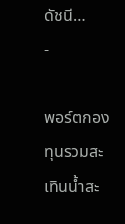ดัชนี…
-

พอร์ตกองทุนรวมสะเทินน้ำสะ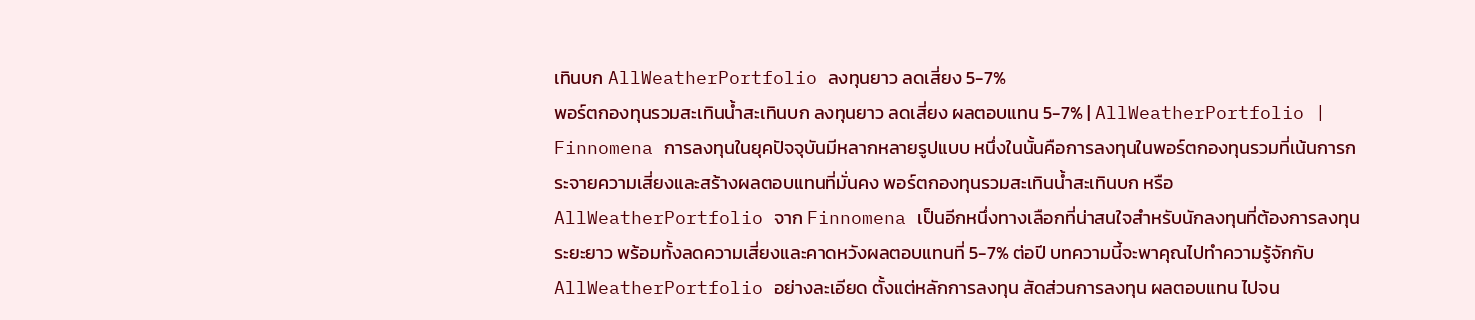เทินบก AllWeatherPortfolio ลงทุนยาว ลดเสี่ยง 5-7%
พอร์ตกองทุนรวมสะเทินน้ำสะเทินบก ลงทุนยาว ลดเสี่ยง ผลตอบแทน 5-7% | AllWeatherPortfolio | Finnomena การลงทุนในยุคปัจจุบันมีหลากหลายรูปแบบ หนึ่งในนั้นคือการลงทุนในพอร์ตกองทุนรวมที่เน้นการกระจายความเสี่ยงและสร้างผลตอบแทนที่มั่นคง พอร์ตกองทุนรวมสะเทินน้ำสะเทินบก หรือ AllWeatherPortfolio จาก Finnomena เป็นอีกหนึ่งทางเลือกที่น่าสนใจสำหรับนักลงทุนที่ต้องการลงทุนระยะยาว พร้อมทั้งลดความเสี่ยงและคาดหวังผลตอบแทนที่ 5-7% ต่อปี บทความนี้จะพาคุณไปทำความรู้จักกับ AllWeatherPortfolio อย่างละเอียด ตั้งแต่หลักการลงทุน สัดส่วนการลงทุน ผลตอบแทน ไปจน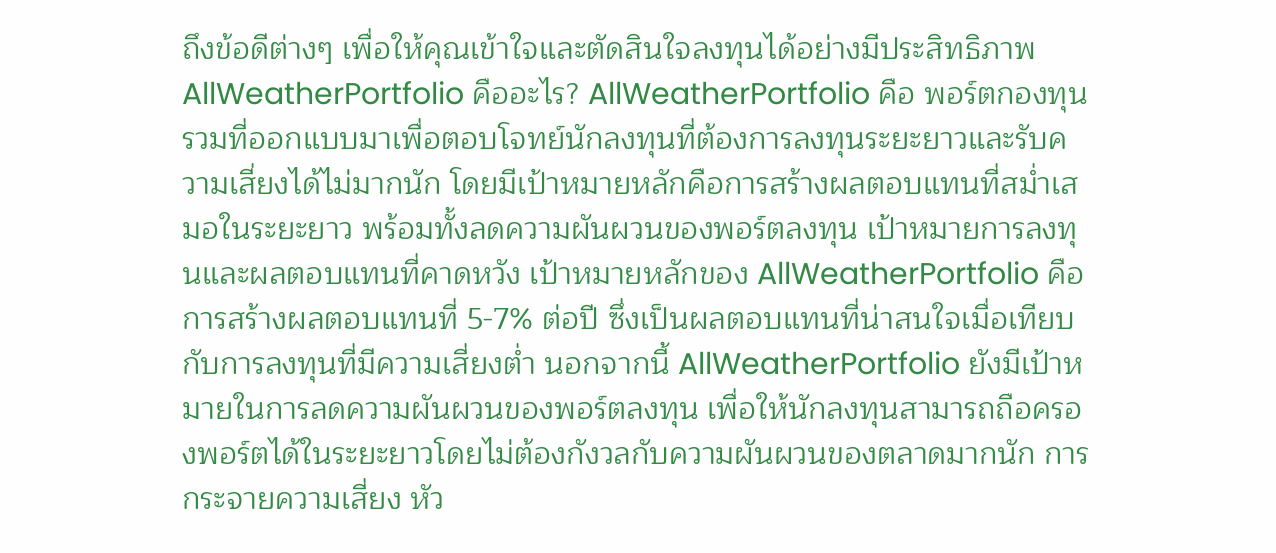ถึงข้อดีต่างๆ เพื่อให้คุณเข้าใจและตัดสินใจลงทุนได้อย่างมีประสิทธิภาพ AllWeatherPortfolio คืออะไร? AllWeatherPortfolio คือ พอร์ตกองทุนรวมที่ออกแบบมาเพื่อตอบโจทย์นักลงทุนที่ต้องการลงทุนระยะยาวและรับความเสี่ยงได้ไม่มากนัก โดยมีเป้าหมายหลักคือการสร้างผลตอบแทนที่สม่ำเสมอในระยะยาว พร้อมทั้งลดความผันผวนของพอร์ตลงทุน เป้าหมายการลงทุนและผลตอบแทนที่คาดหวัง เป้าหมายหลักของ AllWeatherPortfolio คือการสร้างผลตอบแทนที่ 5-7% ต่อปี ซึ่งเป็นผลตอบแทนที่น่าสนใจเมื่อเทียบกับการลงทุนที่มีความเสี่ยงต่ำ นอกจากนี้ AllWeatherPortfolio ยังมีเป้าหมายในการลดความผันผวนของพอร์ตลงทุน เพื่อให้นักลงทุนสามารถถือครองพอร์ตได้ในระยะยาวโดยไม่ต้องกังวลกับความผันผวนของตลาดมากนัก การกระจายความเสี่ยง หัว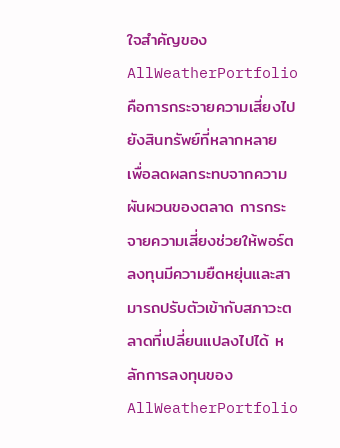ใจสำคัญของ AllWeatherPortfolio คือการกระจายความเสี่ยงไปยังสินทรัพย์ที่หลากหลาย เพื่อลดผลกระทบจากความผันผวนของตลาด การกระจายความเสี่ยงช่วยให้พอร์ตลงทุนมีความยืดหยุ่นและสามารถปรับตัวเข้ากับสภาวะตลาดที่เปลี่ยนแปลงไปได้ หลักการลงทุนของ AllWeatherPortfolio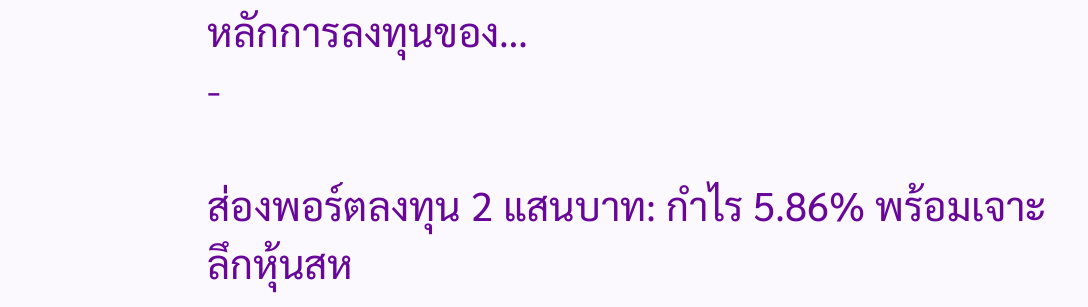หลักการลงทุนของ…
-

ส่องพอร์ตลงทุน 2 แสนบาท: กำไร 5.86% พร้อมเจาะลึกหุ้นสห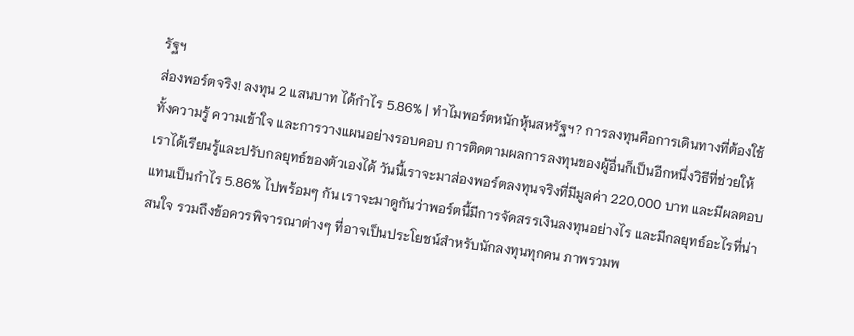รัฐฯ
ส่องพอร์ตจริง! ลงทุน 2 แสนบาท ได้กำไร 5.86% | ทำไมพอร์ตหนักหุ้นสหรัฐฯ? การลงทุนคือการเดินทางที่ต้องใช้ทั้งความรู้ ความเข้าใจ และการวางแผนอย่างรอบคอบ การติดตามผลการลงทุนของผู้อื่นก็เป็นอีกหนึ่งวิธีที่ช่วยให้เราได้เรียนรู้และปรับกลยุทธ์ของตัวเองได้ วันนี้เราจะมาส่องพอร์ตลงทุนจริงที่มีมูลค่า 220,000 บาท และมีผลตอบแทนเป็นกำไร 5.86% ไปพร้อมๆ กัน เราจะมาดูกันว่าพอร์ตนี้มีการจัดสรรเงินลงทุนอย่างไร และมีกลยุทธ์อะไรที่น่าสนใจ รวมถึงข้อควรพิจารณาต่างๆ ที่อาจเป็นประโยชน์สำหรับนักลงทุนทุกคน ภาพรวมพ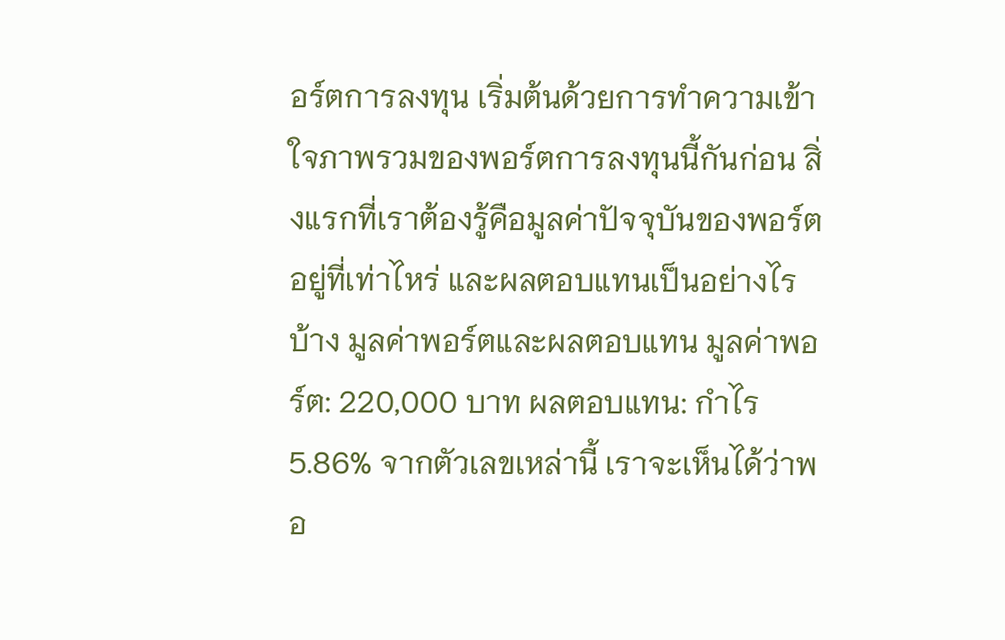อร์ตการลงทุน เริ่มต้นด้วยการทำความเข้าใจภาพรวมของพอร์ตการลงทุนนี้กันก่อน สิ่งแรกที่เราต้องรู้คือมูลค่าปัจจุบันของพอร์ตอยู่ที่เท่าไหร่ และผลตอบแทนเป็นอย่างไรบ้าง มูลค่าพอร์ตและผลตอบแทน มูลค่าพอร์ต: 220,000 บาท ผลตอบแทน: กำไร 5.86% จากตัวเลขเหล่านี้ เราจะเห็นได้ว่าพอ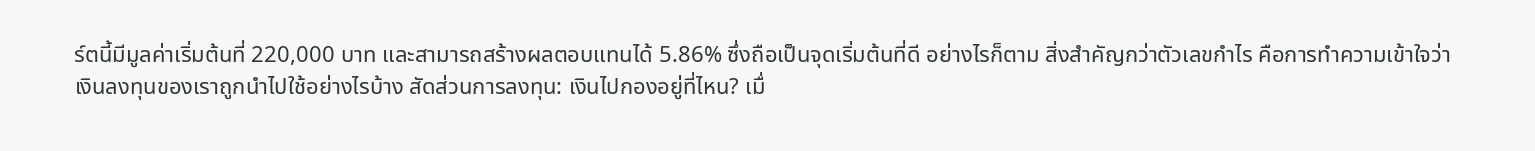ร์ตนี้มีมูลค่าเริ่มต้นที่ 220,000 บาท และสามารถสร้างผลตอบแทนได้ 5.86% ซึ่งถือเป็นจุดเริ่มต้นที่ดี อย่างไรก็ตาม สิ่งสำคัญกว่าตัวเลขกำไร คือการทำความเข้าใจว่าเงินลงทุนของเราถูกนำไปใช้อย่างไรบ้าง สัดส่วนการลงทุน: เงินไปกองอยู่ที่ไหน? เมื่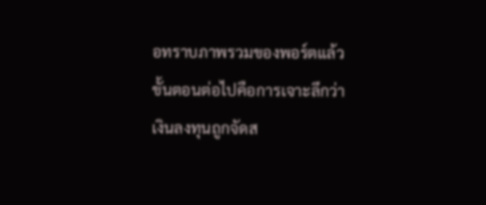อทราบภาพรวมของพอร์ตแล้ว ขั้นตอนต่อไปคือการเจาะลึกว่าเงินลงทุนถูกจัดส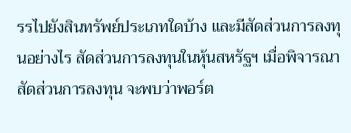รรไปยังสินทรัพย์ประเภทใดบ้าง และมีสัดส่วนการลงทุนอย่างไร สัดส่วนการลงทุนในหุ้นสหรัฐฯ เมื่อพิจารณาสัดส่วนการลงทุน จะพบว่าพอร์ต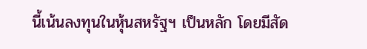นี้เน้นลงทุนในหุ้นสหรัฐฯ เป็นหลัก โดยมีสัด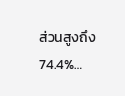ส่วนสูงถึง 74.4%…